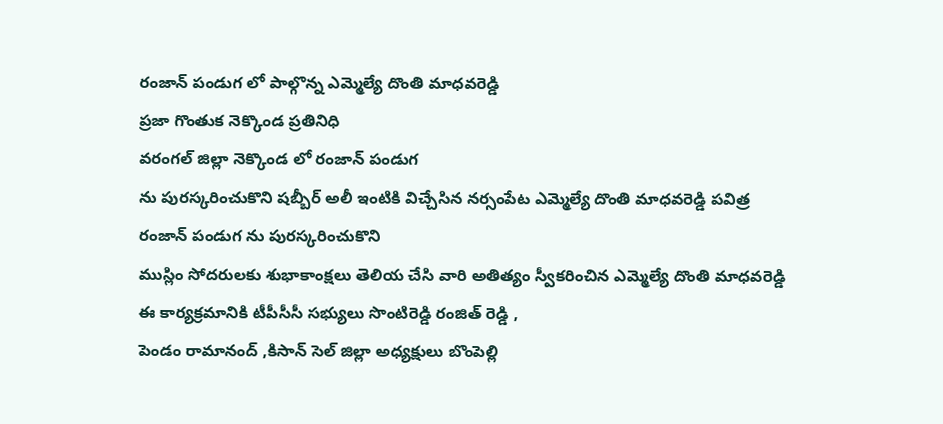రంజాన్ పండుగ లో పాల్గొన్న ఎమ్మెల్యే దొంతి మాధవరెడ్డి
ప్రజా గొంతుక నెక్కొండ ప్రతినిధి
వరంగల్ జిల్లా నెక్కొండ లో రంజాన్ పండుగ
ను పురస్కరించుకొని షబ్బీర్ అలీ ఇంటికి విచ్చేసిన నర్సంపేట ఎమ్మెల్యే దొంతి మాధవరెడ్డి పవిత్ర రంజాన్ పండుగ ను పురస్కరించుకొని
ముస్లిం సోదరులకు శుభాకాంక్షలు తెలియ చేసి వారి అతిత్యం స్వీకరించిన ఎమ్మెల్యే దొంతి మాధవరెడ్డి
ఈ కార్యక్రమానికి టీపీసీసీ సభ్యులు సొంటిరెడ్డి రంజిత్ రెడ్డి ,
పెండం రామానంద్ ,కిసాన్ సెల్ జిల్లా అధ్యక్షులు బొంపెల్లి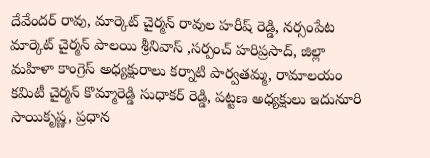దేవేందర్ రావు, మార్కెట్ చైర్మన్ రావుల హరీష్ రెడ్డి, నర్సంపేట మార్కెట్ చైర్మన్ పాలయి శ్రీనివాస్ ,సర్పంచ్ హరిప్రసాద్, జిల్లా మహిళా కాంగ్రెస్ అధ్యక్షురాలు కర్నాటి పార్వతమ్మ, రామాలయం కమిటీ చైర్మన్ కొమ్మారెడ్డి సుధాకర్ రెడ్డి, పట్టణ అధ్యక్షులు ఇదునూరి సాయికృష్ణ, ప్రధాన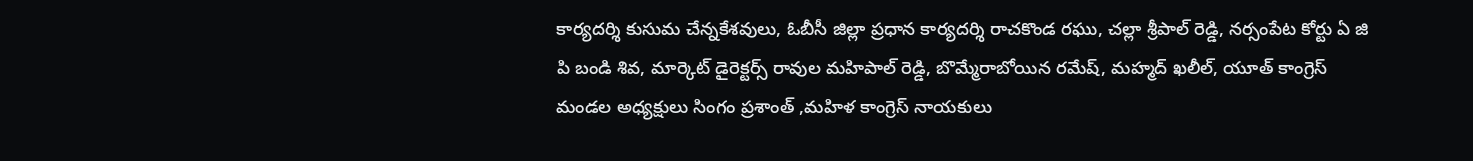కార్యదర్శి కుసుమ చేన్నకేశవులు, ఓబీసీ జిల్లా ప్రధాన కార్యదర్శి రాచకొండ రఘు, చల్లా శ్రీపాల్ రెడ్డి, నర్సంపేట కోర్టు ఏ జి పి బండి శివ, మార్కెట్ డైరెక్టర్స్ రావుల మహిపాల్ రెడ్డి, బొమ్మేరాబోయిన రమేష్, మహ్మద్ ఖలీల్, యూత్ కాంగ్రెస్ మండల అధ్యక్షులు సింగం ప్రశాంత్ ,మహిళ కాంగ్రెస్ నాయకులు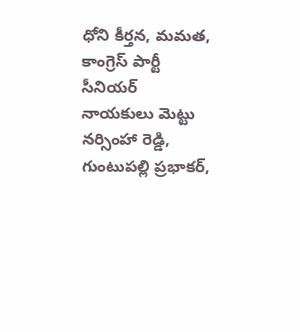ధోని కీర్తన, మమత, కాంగ్రెస్ పార్టీ సీనియర్ నాయకులు మెట్టు నర్సింహా రెడ్డి, గుంటుపల్లి ప్రభాకర్,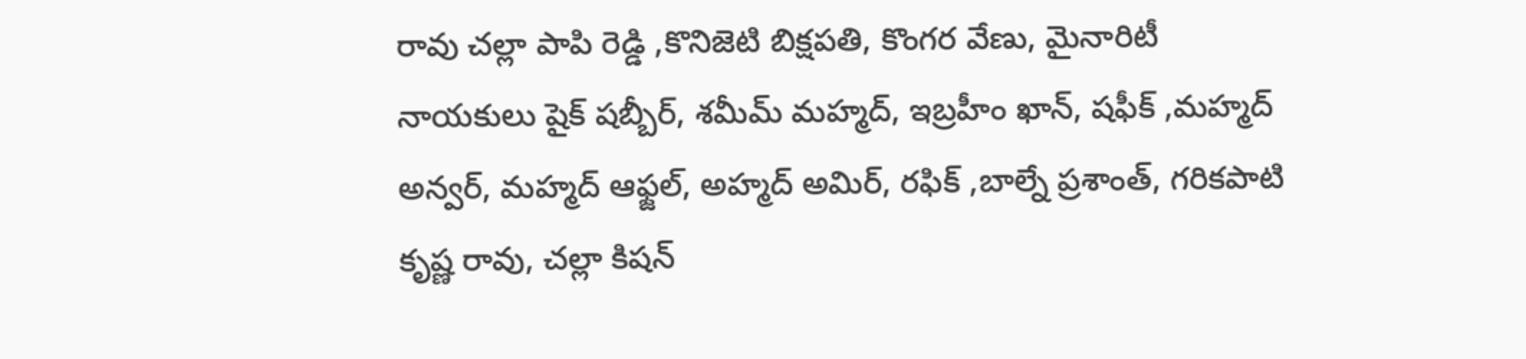రావు చల్లా పాపి రెడ్డి ,కొనిజెటి బిక్షపతి, కొంగర వేణు, మైనారిటీ నాయకులు షైక్ షబ్బీర్, శమీమ్ మహ్మద్, ఇబ్రహీం ఖాన్, షఫీక్ ,మహ్మద్ అన్వర్, మహ్మద్ ఆఫ్జల్, అహ్మద్ అమిర్, రఫిక్ ,బాల్నే ప్రశాంత్, గరికపాటి కృష్ణ రావు, చల్లా కిషన్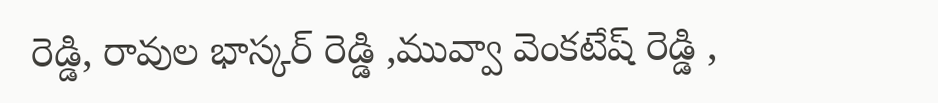రెడ్డి, రావుల భాస్కర్ రెడ్డి ,మువ్వా వెంకటేష్ రెడ్డి ,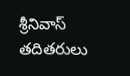శ్రీనివాస్ తదితరులు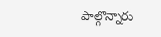పాల్గొన్నారు